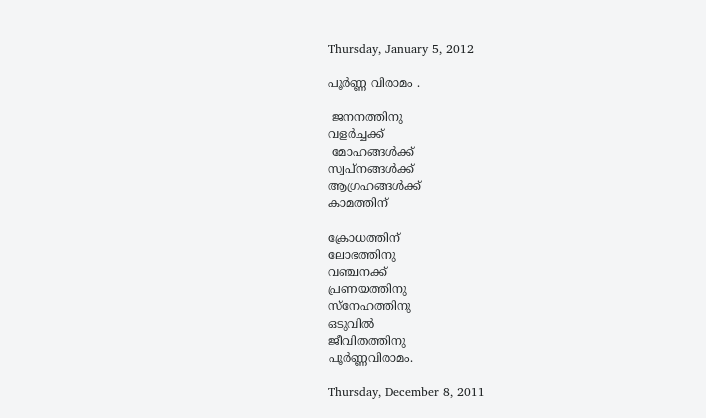Thursday, January 5, 2012

പൂര്‍ണ്ണ വിരാമം .

 ജനനത്തിനു
വളര്‍ച്ചക്ക്
 മോഹങ്ങള്‍ക്ക്
സ്വപ്നങ്ങള്‍ക്ക്
ആഗ്രഹങ്ങള്‍ക്ക്
കാമത്തിന്

ക്രോധത്തിന്
ലോഭത്തിനു
വഞ്ചനക്ക്
പ്രണയത്തിനു
സ്നേഹത്തിനു
ഒടുവില്‍
ജീവിതത്തിനു
പൂര്‍ണ്ണവിരാമം.

Thursday, December 8, 2011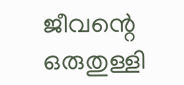ജീവന്റെ ഒരുതുള്ളി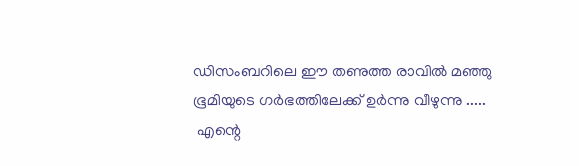ഡിസംബറിലെ ഈ തണുത്ത രാവില്‍ മഞ്ഞു ഭൂമിയുടെ ഗര്‍ഭത്തിലേക്ക് ഉര്‍ന്നു വീഴുന്നു .....
 എന്റെ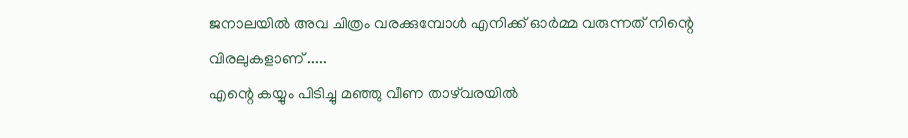ജനാലയില്‍ അവ ചിത്രം വരക്കുമ്പോള്‍ എനിക്ക് ഓര്‍മ്മ വരുന്നത് നിന്റെ വിരലുകളാണ് .....
എന്റെ കയ്യും പിടിച്ചു മഞ്ഞു വീണ താഴ്‌വരയില്‍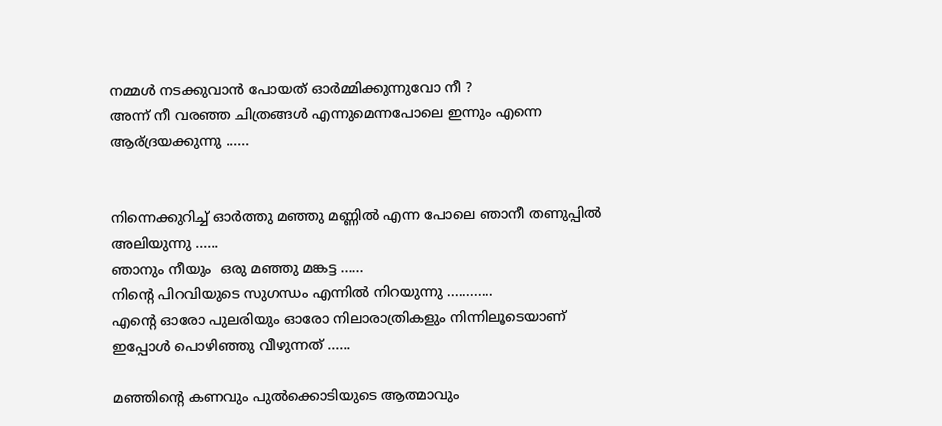നമ്മള്‍ നടക്കുവാന്‍ പോയത് ഓര്‍മ്മിക്കുന്നുവോ നീ ?
അന്ന് നീ വരഞ്ഞ ചിത്രങ്ങള്‍ എന്നുമെന്നപോലെ ഇന്നും എന്നെ ആര്ദ്രയക്കുന്നു ......


നിന്നെക്കുറിച്ച് ഓര്‍ത്തു മഞ്ഞു മണ്ണില്‍ എന്ന പോലെ ഞാനീ തണുപ്പില്‍ അലിയുന്നു ......
ഞാനും നീയും  ഒരു മഞ്ഞു മങ്കട്ട ......
നിന്റെ പിറവിയുടെ സുഗന്ധം എന്നില്‍ നിറയുന്നു ............
എന്റെ ഓരോ പുലരിയും ഓരോ നിലാരാത്രികളും നിന്നിലൂടെയാണ് ഇപ്പോള്‍ പൊഴിഞ്ഞു വീഴുന്നത് ......

മഞ്ഞിന്റെ കണവും പുല്‍ക്കൊടിയുടെ ആത്മാവും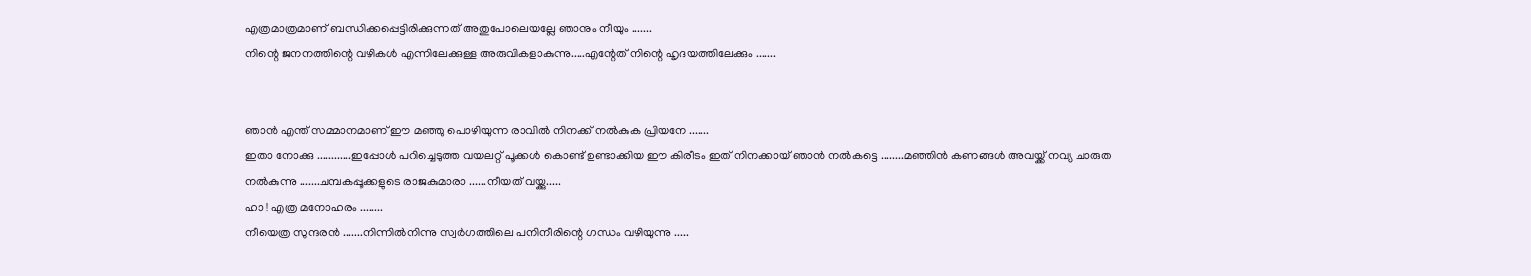എത്രമാത്രമാണ് ബന്ധിക്കപ്പെട്ടിരിക്കുന്നത് അതുപോലെയല്ലേ ഞാനും നീയും .......
നിന്റെ ജനനത്തിന്റെ വഴികള്‍ എന്നിലേക്കുള്ള അരുവികളാകുന്നു.....എന്റേത് നിന്റെ ഹൃദയത്തിലേക്കും .......


ഞാന്‍ എന്ത് സമ്മാനമാണ് ഈ മഞ്ഞു പൊഴിയുന്ന രാവില്‍ നിനക്ക് നല്‍കുക പ്രിയനേ .......
ഇതാ നോക്കു ............ഇപ്പോള്‍ പറിച്ചെടുത്ത വയലറ്റ് പൂക്കള്‍ കൊണ്ട് ഉണ്ടാക്കിയ ഈ കിരീടം ഇത് നിനക്കായ്‌ ഞാന്‍ നല്‍കട്ടെ ........മഞ്ഞിന്‍ കണങ്ങള്‍ അവയ്ക്ക് നവ്യ ചാരുത നല്‍കുന്നു .......ചമ്പകപ്പൂക്കളുടെ രാജകുമാരാ ......നീയത് വയ്ക്കു.....
ഹാ ! എത്ര മനോഹരം ........
നീയെത്ര സുന്ദരന്‍ .......നിന്നില്‍നിന്നു സ്വര്‍ഗത്തിലെ പനിനീരിന്റെ ഗന്ധം വഴിയുന്നു .....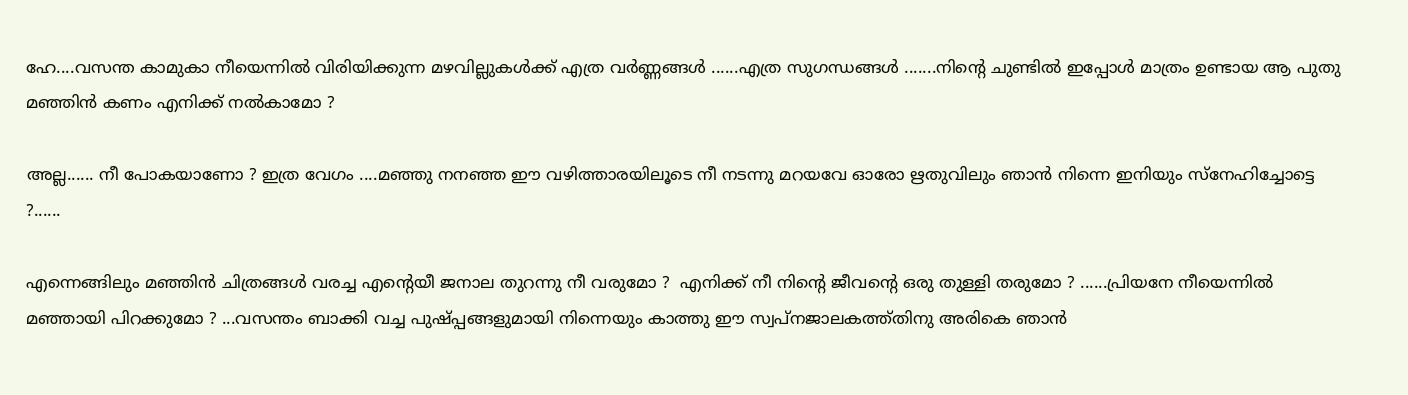ഹേ....വസന്ത കാമുകാ നീയെന്നില്‍ വിരിയിക്കുന്ന മഴവില്ലുകള്‍ക്ക് എത്ര വര്‍ണ്ണങ്ങള്‍ ......എത്ര സുഗന്ധങ്ങള്‍ .......നിന്റെ ചുണ്ടില്‍ ഇപ്പോള്‍ മാത്രം ഉണ്ടായ ആ പുതു മഞ്ഞിന്‍ കണം എനിക്ക് നല്‍കാമോ ?

അല്ല...... നീ പോകയാണോ ? ഇത്ര വേഗം ....മഞ്ഞു നനഞ്ഞ ഈ വഴിത്താരയിലൂടെ നീ നടന്നു മറയവേ ഓരോ ഋതുവിലും ഞാന്‍ നിന്നെ ഇനിയും സ്നേഹിച്ചോട്ടെ ?......

എന്നെങ്ങിലും മഞ്ഞിന്‍ ചിത്രങ്ങള്‍ വരച്ച എന്റെയീ ജനാല തുറന്നു നീ വരുമോ ?  എനിക്ക് നീ നിന്റെ ജീവന്റെ ഒരു തുള്ളി തരുമോ ? ......പ്രിയനേ നീയെന്നില്‍ മഞ്ഞായി പിറക്കുമോ ? ...വസന്തം ബാക്കി വച്ച പുഷ്പ്പങ്ങളുമായി നിന്നെയും കാത്തു ഈ സ്വപ്നജാലകത്ത്തിനു അരികെ ഞാന്‍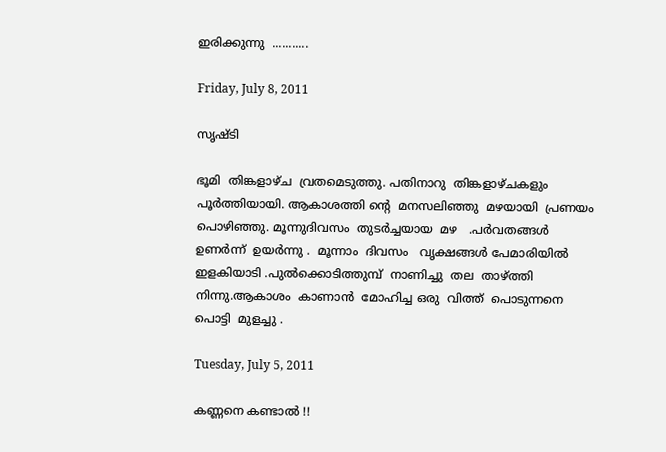ഇരിക്കുന്നു  ...........

Friday, July 8, 2011

സൃഷ്ടി

ഭൂമി  തിങ്കളാഴ്ച  വ്രതമെടുത്തു. പതിനാറു  തിങ്കളാഴ്ചകളും  പൂര്‍ത്തിയായി. ആകാശത്തി ന്റെ  മനസലിഞ്ഞു  മഴയായി  പ്രണയം  പൊഴിഞ്ഞു. മൂന്നുദിവസം  തുടര്‍ച്ചയായ  മഴ   .പര്‍വതങ്ങള്‍  ഉണര്‍ന്ന്  ഉയര്‍ന്നു .  മൂന്നാം  ദിവസം   വൃക്ഷങ്ങള്‍ പേമാരിയില്‍  ഇളകിയാടി .പുല്‍ക്കൊടിത്തുമ്പ്  നാണിച്ചു  തല  താഴ്ത്തി  നിന്നു.ആകാശം  കാണാന്‍  മോഹിച്ച ഒരു  വിത്ത്  പൊടുന്നനെ  പൊട്ടി  മുളച്ചു .

Tuesday, July 5, 2011

കണ്ണനെ കണ്ടാല്‍ !!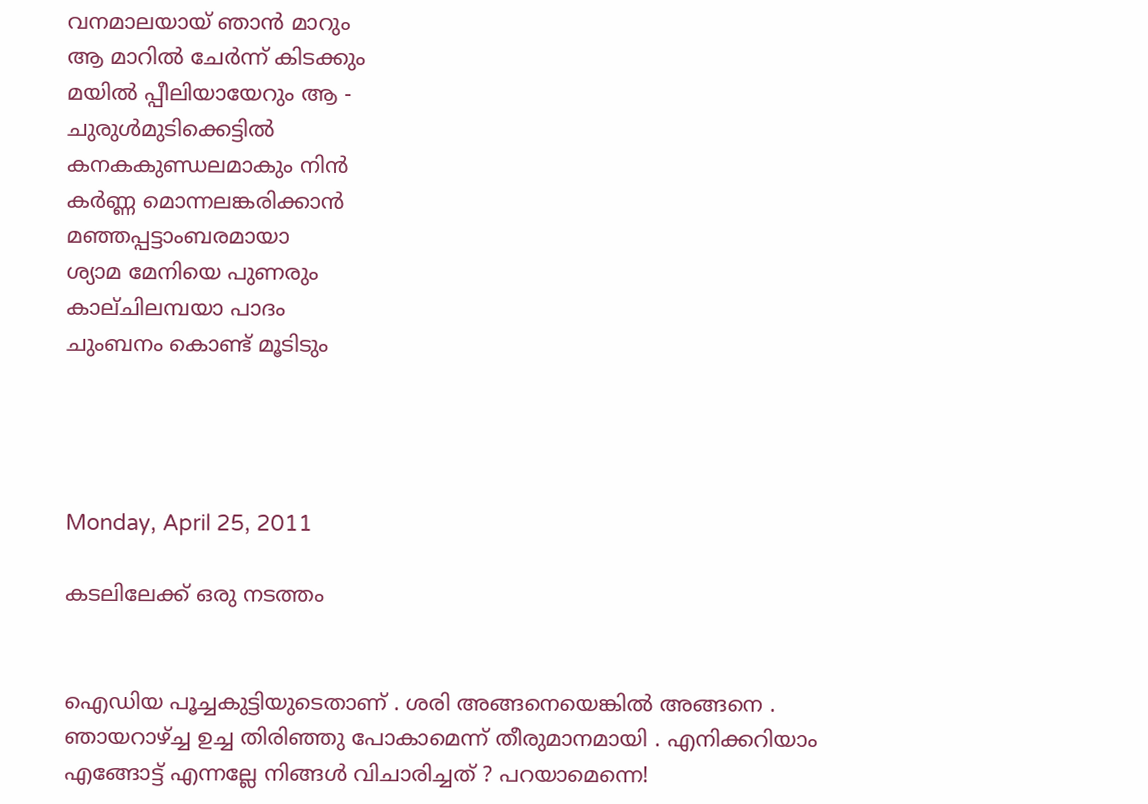വനമാലയായ് ഞാന്‍ മാറും
ആ മാറില്‍ ചേര്‍ന്ന് കിടക്കും
മയില്‍ പ്പീലിയായേറും ആ -
ചുരുള്‍മുടിക്കെട്ടില്‍
കനകകുണ്ഡലമാകും നിന്‍
കര്‍ണ്ണ മൊന്നലങ്കരിക്കാന്‍
മഞ്ഞപ്പട്ടാംബരമായാ
ശ്യാമ മേനിയെ പുണരും
കാല്ചിലമ്പയാ പാദം
ചുംബനം കൊണ്ട് മൂടിടും




Monday, April 25, 2011

കടലിലേക്ക്‌ ഒരു നടത്തം


ഐഡിയ പൂച്ചകുട്ടിയുടെതാണ് . ശരി അങ്ങനെയെങ്കില്‍ അങ്ങനെ . ഞായറാഴ്ച്ച ഉച്ച തിരിഞ്ഞു പോകാമെന്ന് തീരുമാനമായി . എനിക്കറിയാം എങ്ങോട്ട് എന്നല്ലേ നിങ്ങള്‍ വിചാരിച്ചത് ? പറയാമെന്നെ!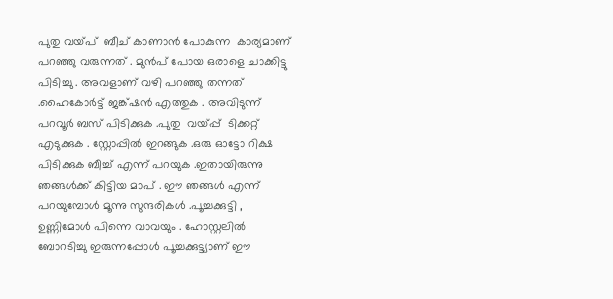പുതു വയ്പ്  ബീച് കാണാന്‍ പോകുന്ന  കാര്യമാണ് പറഞ്ഞു വരുന്നത് . മുന്‍പ് പോയ ഒരാളെ ചാക്കിട്ടു പിടിച്ചു . അവളാണ് വഴി പറഞ്ഞു തന്നത് .ഹൈകോര്‍ട്ട് ജങ്ക്ഷന്‍ എത്തുക . അവിടുന്ന് പറവൂര്‍ ബസ്‌ പിടിക്കുക .പുതു  വയ്പ്പ്  ടിക്കറ്റ്‌ എടുക്കുക . സ്റ്റോപ്പില്‍ ഇറങ്ങുക .ഒരു ഓട്ടോ റിക്ഷ പിടിക്കുക ബീച്ച് എന്ന് പറയുക .ഇതായിരുന്നു ഞങ്ങള്‍ക്ക് കിട്ടിയ മാപ് . ഈ ഞങ്ങള്‍ എന്ന് പറയുമ്പോള്‍ മൂന്നു സുന്ദരികള്‍ .പൂച്ചക്കുട്ടി , ഉണ്ണിമോള്‍ പിന്നെ വാവയും . ഹോസ്റ്റലില്‍ ബോറടിച്ചു ഇരുന്നപ്പോള്‍ പൂച്ചക്കുട്ട്യാണ് ഈ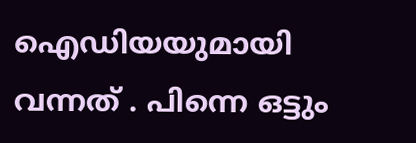ഐഡിയയുമായി വന്നത് . പിന്നെ ഒട്ടും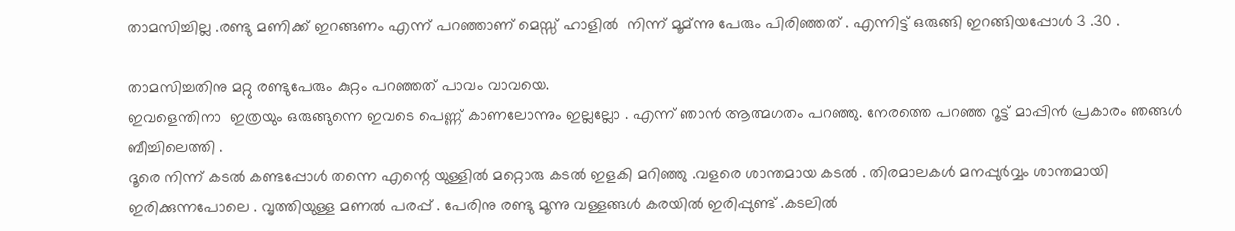താമസിച്ചില്ല .രണ്ടു മണിക്ക് ഇറങ്ങണം എന്ന് പറഞ്ഞാണ് മെസ്സ് ഹാളില്‍  നിന്ന് മൂമ്ന്നു പേരും പിരിഞ്ഞത് . എന്നിട്ട് ഒരുങ്ങി ഇറങ്ങിയപ്പോള്‍ 3 .30 .

താമസിച്ചതിനു മറ്റു രണ്ടുപേരും കുറ്റം പറഞ്ഞത് പാവം വാവയെ.
ഇവളെന്തിനാ  ഇത്രയും ഒരുങ്ങുന്നെ ഇവടെ പെണ്ണ് കാണലോന്നും ഇല്ലല്ലോ . എന്ന് ഞാന്‍ ആത്മഗതം പറഞ്ഞു. നേരത്തെ പറഞ്ഞ റൂട്ട് മാപ്പിന്‍ പ്രകാരം ഞങ്ങള്‍ ബീച്ചിലെത്തി .
ദൂരെ നിന്ന് കടല്‍ കണ്ടപ്പോള്‍ തന്നെ എന്റെ യുള്ളില്‍ മറ്റൊരു കടല്‍ ഇളകി മറിഞ്ഞു .വളരെ ശാന്തമായ കടല്‍ . തിരമാലകള്‍ മനപ്പുര്‍വ്വം ശാന്തമായി ഇരിക്കുന്നപോലെ . വൃത്തിയുള്ള മണല്‍ പരപ്പ് . പേരിനു രണ്ടു മൂന്നു വള്ളങ്ങള്‍ കരയില്‍ ഇരിപ്പുണ്ട് .കടലില്‍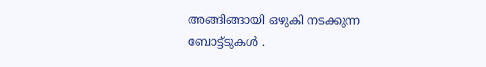അങ്ങിങ്ങായി ഒഴുകി നടക്കുന്ന ബോട്ട്ടുകള്‍ .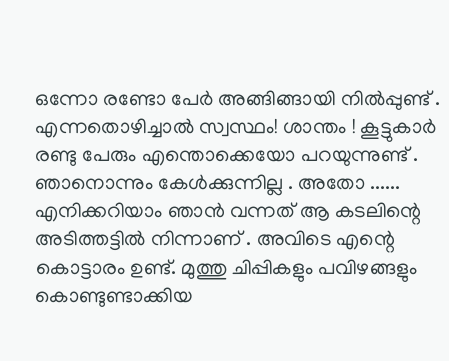ഒന്നോ രണ്ടോ പേര്‍ അങ്ങിങ്ങായി നില്‍പ്പുണ്ട് . എന്നതൊഴിച്ചാല്‍ സ്വസ്ഥം! ശാന്തം ! കൂട്ടുകാര്‍ രണ്ടു പേരും എന്തൊക്കെയോ പറയുന്നുണ്ട് . ഞാനൊന്നും കേള്‍ക്കുന്നില്ല . അതോ ......
എനിക്കറിയാം ഞാന്‍ വന്നത് ആ കടലിന്റെ അടിത്തട്ടില്‍ നിന്നാണ് . അവിടെ എന്റെ കൊട്ടാരം ഉണ്ട്. മുത്തു ചിപ്പികളും പവിഴങ്ങളും കൊണ്ടുണ്ടാക്കിയ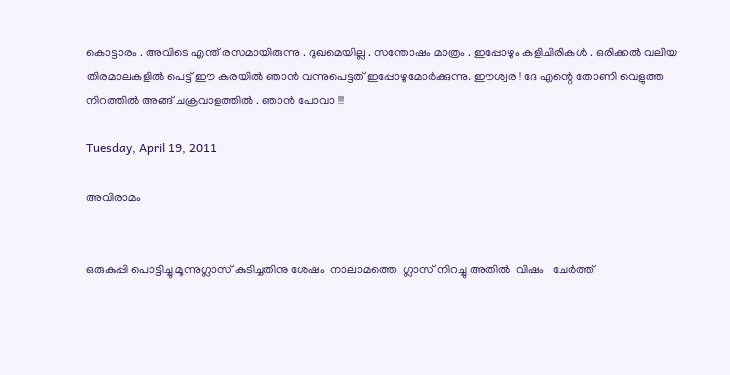കൊട്ടാരം . അവിടെ എന്ത് രസമായിരുന്നു . ദുഖമെയില്ല . സന്തോഷം മാത്രം . ഇപ്പോഴും കളിചിരികള്‍ . ഒരിക്കല്‍ വലിയ തിരമാലകളില്‍ പെട്ട് ഈ കരയില്‍ ഞാന്‍ വന്നുപെട്ടത് ഇപ്പോഴുമോര്‍ക്കുന്നു. ഈശ്വര ! ദേ എന്റെ തോണി വെളുത്ത നിറത്തില്‍ അങ്ങ് ചക്രവാളത്തില്‍ . ഞാന്‍ പോവാ !!!

Tuesday, April 19, 2011

അവിരാമം


ഒരുകുപ്പി പൊട്ടിച്ചു മൂന്നുഗ്ലാസ് കുടിച്ചതിനു ശേഷം  നാലാമത്തെ  ഗ്ലാസ്‌ നിറച്ചു അതില്‍  വിഷം   ചേര്‍ത്ത്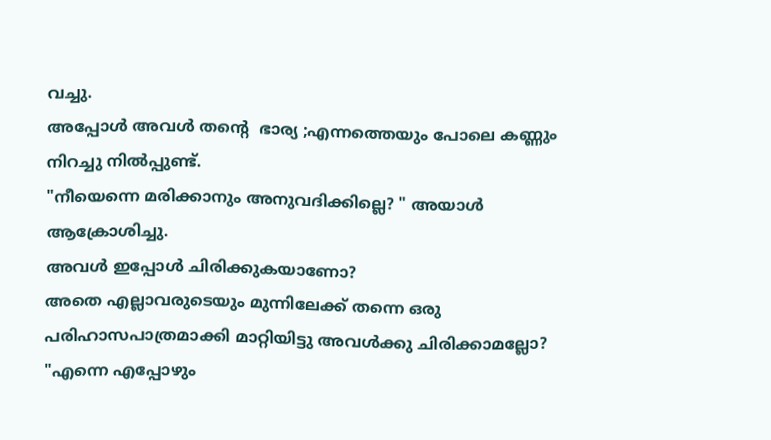വച്ചു.
അപ്പോള്‍ അവള്‍ തന്റെ  ഭാര്യ ;എന്നത്തെയും പോലെ കണ്ണും നിറച്ചു നില്‍പ്പുണ്ട്.
"നീയെന്നെ മരിക്കാനും അനുവദിക്കില്ലെ? " അയാള്‍ ആക്രോശിച്ചു.
അവള്‍ ഇപ്പോള്‍ ചിരിക്കുകയാണോ?
അതെ എല്ലാവരുടെയും മുന്നിലേക്ക്‌ തന്നെ ഒരു പരിഹാസപാത്രമാക്കി മാറ്റിയിട്ടു അവള്‍ക്കു ചിരിക്കാമല്ലോ?
"എന്നെ എപ്പോഴും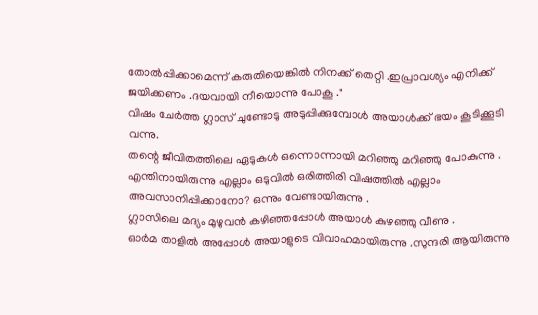തോല്‍പ്പിക്കാമെന്ന് കരുതിയെങ്കില്‍ നിനക്ക് തെറ്റി .ഇപ്രാവശ്യം എനിക്ക് ജയിക്കണം .ദയവായി നീയൊന്നു പോകൂ ."
വിഷം ചേര്‍ത്ത ഗ്ലാസ്‌ ചുണ്ടോടു അടുപ്പിക്കുമ്പോള്‍ അയാള്‍ക്ക്‌ ഭയം കൂടിക്കൂടി വന്നു.
തന്റെ ജീവിതത്തിലെ ഏടുകള്‍ ഒന്നൊന്നായി മറിഞ്ഞു മറിഞ്ഞു പോകുന്നു .
എന്തിനായിരുന്നു എല്ലാം ഒടുവില്‍ ഒരിത്തിരി വിഷത്തില്‍ എല്ലാം അവസാനിപ്പിക്കാനോ? ഒന്നും വേണ്ടായിരുന്നു .
ഗ്ലാസിലെ മദ്യം മുഴുവന്‍ കഴിഞ്ഞപ്പോള്‍ അയാള്‍ കുഴഞ്ഞു വീണു .
ഓര്‍മ താളില്‍ അപ്പോള്‍ അയാളുടെ വിവാഹമായിരുന്നു .സുന്ദരി ആയിരുന്നു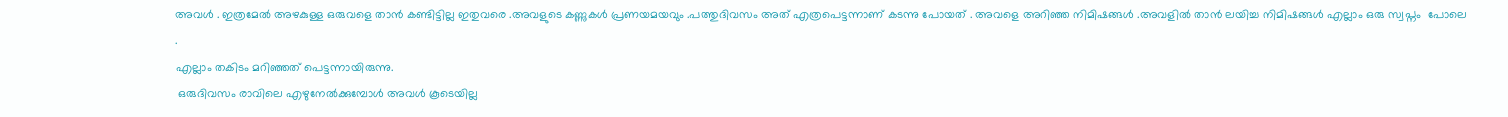അവള്‍ . ഇത്രമേല്‍ അഴകുള്ള ഒരുവളെ താന്‍ കണ്ടിട്ടില്ല ഇതുവരെ .അവളുടെ കണ്ണുകള്‍ പ്രണയമയവും .പത്തുദിവസം അത് എത്രപെട്ടന്നാണ് കടന്നു പോയത് . അവളെ അറിഞ്ഞ നിമിഷങ്ങള്‍ .അവളില്‍ താന്‍ ലയിച്ച നിമിഷങ്ങള്‍ എല്ലാം ഒരു സ്വപ്നം  പോലെ .
എല്ലാം തകിടം മറിഞ്ഞത് പെട്ടന്നായിരുന്നു.
 ഒരുദിവസം രാവിലെ എഴുനേല്‍ക്കുമ്പോള്‍ അവള്‍ കൂടെയില്ല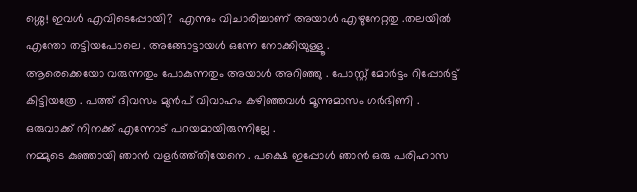ശ്ശെ! ഇവള്‍ എവിടെപ്പോയി?  എന്നും വിചാരിച്ചാണ് അയാള്‍ എഴുനേറ്റതു .തലയില്‍ എന്തോ തട്ടിയപോലെ . അങ്ങോട്ടായള്‍ ഒന്നേ നോക്കിയുള്ളൂ .
ആരെക്കെയോ വരുന്നതും പോകുന്നതും അയാള്‍ അറിഞ്ഞു . പോസ്റ്റ്‌ മോര്‍ട്ടം റിപ്പോര്‍ട്ട്‌ കിട്ടിയത്രേ . പത്ത് ദിവസം മുന്‍പ് വിവാഹം കഴിഞ്ഞവള്‍ മൂന്നുമാസം ഗര്‍ഭിണി .
ഒരുവാക്ക് നിനക്ക് എന്നോട് പറയമായിരുന്നില്ലേ .
നമ്മുടെ കുഞ്ഞായി ഞാന്‍ വളര്‍ത്ത്തിയേനെ . പക്ഷെ ഇപ്പോള്‍ ഞാന്‍ ഒരു പരിഹാസ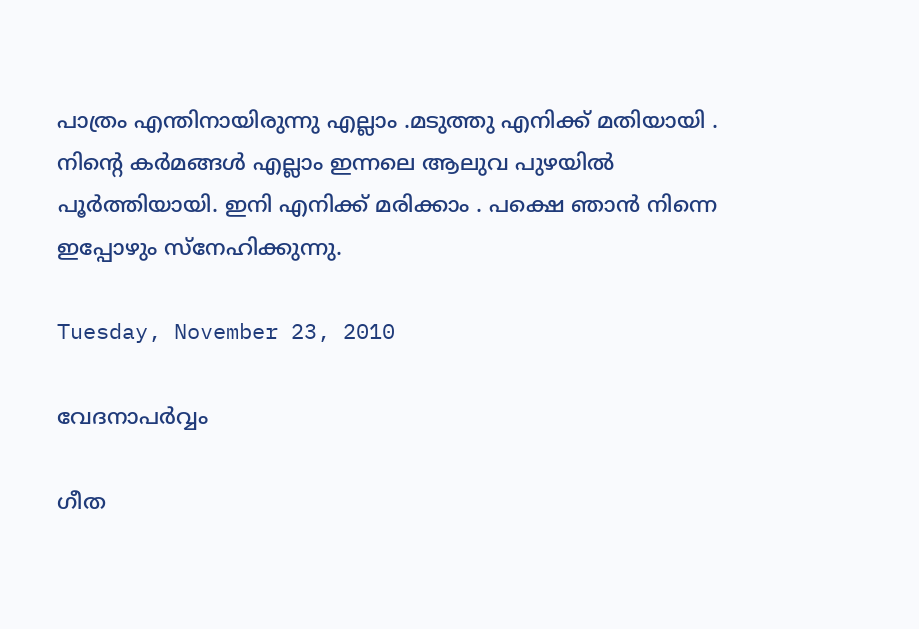പാത്രം എന്തിനായിരുന്നു എല്ലാം .മടുത്തു എനിക്ക് മതിയായി .
നിന്റെ കര്‍മങ്ങള്‍ എല്ലാം ഇന്നലെ ആലുവ പുഴയില്‍ പൂര്‍ത്തിയായി. ഇനി എനിക്ക് മരിക്കാം . പക്ഷെ ഞാന്‍ നിന്നെ ഇപ്പോഴും സ്നേഹിക്കുന്നു.

Tuesday, November 23, 2010

വേദനാപര്‍വ്വം

ഗീത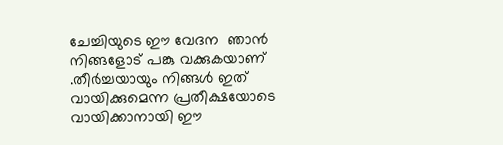ചേച്ചിയുടെ ഈ വേദന  ഞാന്‍ നിങ്ങളോട് പങ്കു വക്കുകയാണ് .തീര്‍ച്ചയായും നിങ്ങള്‍ ഇത് വായിക്കുമെന്ന പ്രതീക്ഷയോടെ വായിക്കാനായി ഈ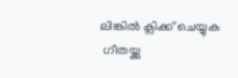ലിങ്കില്‍ ക്ലിക്ക് ചെയ്യുക
 ഗീതയ്ക്കു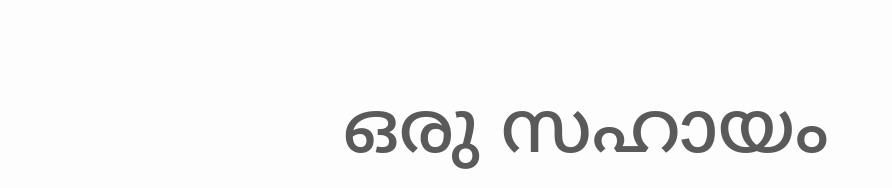ഒരു സഹായം